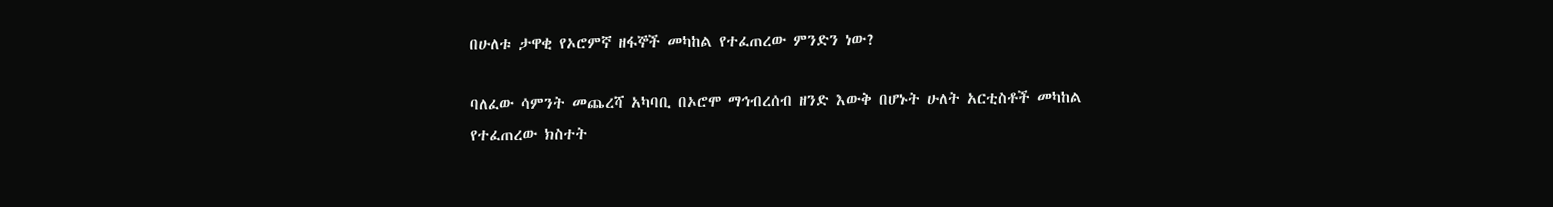በሁለቱ ታዋቂ የኦሮምኛ ዘፋኞች መካከል የተፈጠረው ምንድን ነው?

ባለፈው ሳምንት መጨረሻ አካባቢ በኦሮሞ ማኅብረሰብ ዘንድ እውቅ በሆኑት ሁለት አርቲስቶች መካከል የተፈጠረው ክስተት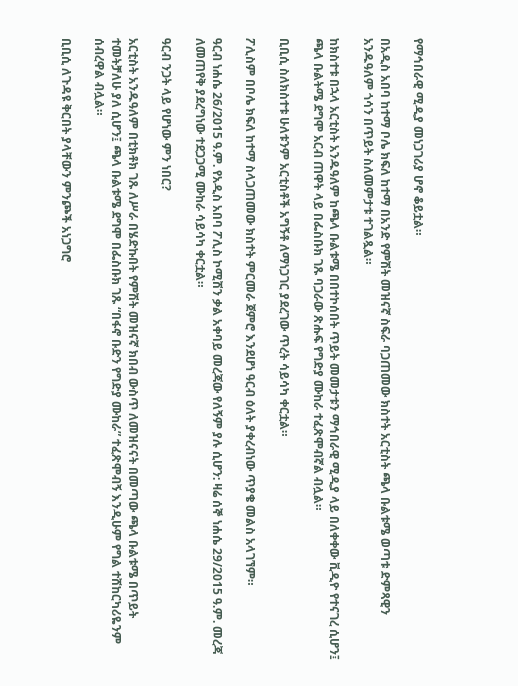የማኅበራዊ ሚዲያ መነጋገሪያ ሆኖ ቆይቷል።

በአዲስ አበባ ከተማ ቦሌ ክፍለ ከተማ በአንድ የምሽት መዝናኛ ስፍራ ባጋጠመው ክስተት አርቲስት ጫላ ቡልቱሜ ወጣቱ ድምጻዊን አንዱዓለም ጎሳን በጥይት ስለመምታቱ ተገልጿል።

ከክስተቱ በኋላ አርቲስት አንዱዓለም ከጫላ ቡልቱሜ በበተኮሰበት ጥይት መመታቱን ማኅበራዊ ሚዲያ ላይ በለቀቀው ቪዲዮ የተናገረ ሲሆን፤ ጫላ ቡልትሜ ደግሞ አርብ ጠዋት ላይ በፌስቡክ ገጹ ባጋራው ጽሑፍ የግድያ ሙከራ ተፈጽሞብኛል ብሏል።

ቢቢሲ ስለክስተቱ ሁለቱንም አርቲስቶች አግኝቶ ለማነጋገር ያደረገው ጥረት ሳይሳካ ቀርቷል።

ፖሊስም በቦሌ ክፍለ ከተማ ስላጋጠመው ክስተት ምርመራ ጀምሮ እንደሆነ ዓርብ ዕለት ያቀረብነው ጥያቄ መልስ አላገኘም።

ዓርብ ነሐሴ 26/2015 ዓ.ም. የአዲስ አበባ ፖሊስ ኮሚሽን ቃል አቀባይ መረጃው የለኝም ያሉ ሲሆን: ዛሬ ሰኞ ነሐሴ 29/2015 ዓ.ም. መረጃ ለመጠየቅ ያደረግነው ተደጋጋሚ ሙከራ ሳይሳካ ቀርቷል።

ዓርብ ንጋት ላይ የሆነው ምን ነበር?

አርቲስት አንዱዓለም በቲክቶክ ገጹ ለሥራ በሄድኩበት የምሽት መዝናኛ ክበብ ውስጥ ለመዝናናት በመጣው ጫላ ቡልቱሜ በጥይት ተመትቻለሁ ያለ ሲሆን፤ ጫላ ቡልቱሜ ደግሞ በፌስቡክ ገጹ “በፋኖ ቡድን የግድያ ሙከራ” ተፈጽሞብኝ እንዲሁም የግል ተሸከርካሪዬንም ሰብረዋል ብሏል።

ቢቢሲ ለጉዳዩ ቅርበት ያላቸውን ምንጮች አነጋግሮ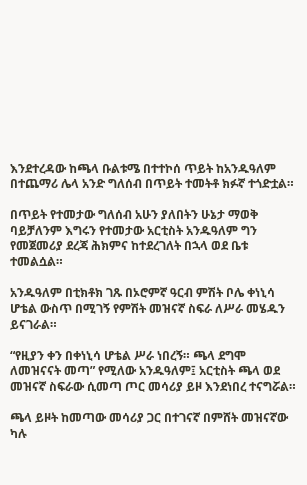እንደተረዳው ከጫላ ቡልቱሜ በተተኮሰ ጥይት ከአንዱዓለም በተጨማሪ ሌላ አንድ ግለሰብ በጥይት ተመትቶ ክፉኛ ተጎድቷል።

በጥይት የተመታው ግለሰብ አሁን ያለበትን ሁኔታ ማወቅ ባይቻለንም እግሩን የተመታው አርቲስት አንዱዓለም ግን የመጀመሪያ ደረጃ ሕክምና ከተደረገለት በኋላ ወደ ቤቱ ተመልሷል።

አንዱዓለም በቲክቶክ ገጹ በኦሮምኛ ዓርብ ምሽት ቦሌ ቀነኒሳ ሆቴል ውስጥ በሚገኝ የምሽት መዝናኛ ስፍራ ለሥራ መሄዱን ይናገራል።

“የዚያን ቀን በቀነኒሳ ሆቴል ሥራ ነበረኝ። ጫላ ደግሞ ለመዝናናት መጣ” የሚለው አንዱዓለም፤ አርቲስት ጫላ ወደ መዝናኛ ስፍራው ሲመጣ ጦር መሳሪያ ይዞ እንደነበረ ተናግሯል።

ጫላ ይዞት ከመጣው መሳሪያ ጋር በተገናኛ በምሸት መዝናኛው ካሉ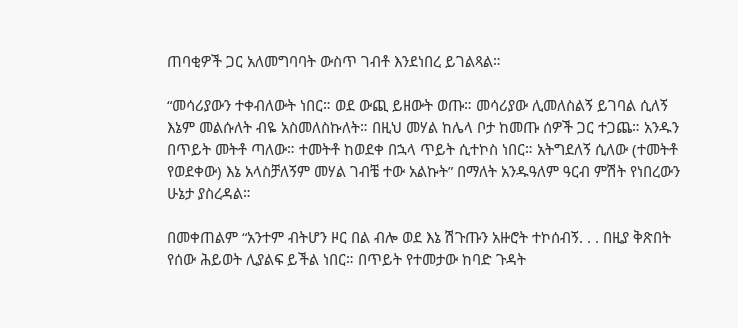ጠባቂዎች ጋር አለመግባባት ውስጥ ገብቶ እንደነበረ ይገልጻል።

“መሳሪያውን ተቀብለውት ነበር። ወደ ውጪ ይዘውት ወጡ። መሳሪያው ሊመለስልኝ ይገባል ሲለኝ እኔም መልሱለት ብዬ አስመለስኩለት። በዚህ መሃል ከሌላ ቦታ ከመጡ ሰዎች ጋር ተጋጨ። አንዱን በጥይት መትቶ ጣለው። ተመትቶ ከወደቀ በኋላ ጥይት ሲተኮስ ነበር። አትግደለኝ ሲለው (ተመትቶ የወደቀው) እኔ አላስቻለኝም መሃል ገብቼ ተው አልኩት” በማለት አንዱዓለም ዓርብ ምሽት የነበረውን ሁኔታ ያስረዳል።

በመቀጠልም “አንተም ብትሆን ዞር በል ብሎ ወደ እኔ ሽጉጡን አዙሮት ተኮሰብኝ. . . በዚያ ቅጽበት የሰው ሕይወት ሊያልፍ ይችል ነበር። በጥይት የተመታው ከባድ ጉዳት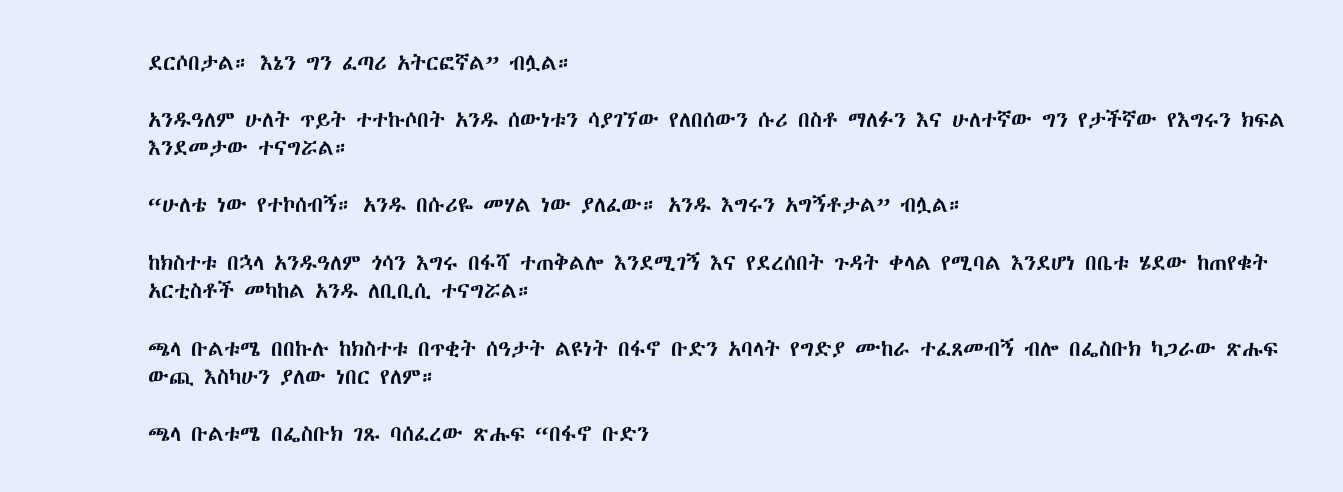ደርሶበታል። እኔን ግን ፈጣሪ አትርፎኛል” ብሏል።

አንዱዓለም ሁለት ጥይት ተተኩሶበት አንዱ ሰውነቱን ሳያገኘው የለበሰውን ሱሪ በስቶ ማለፉን እና ሁለተኛው ግን የታችኛው የእግሩን ክፍል እንደመታው ተናግሯል።

“ሁለቴ ነው የተኮሰብኝ። አንዱ በሱሪዬ መሃል ነው ያለፈው። አንዱ እግሩን አግኝቶታል” ብሏል።

ከክስተቱ በኋላ አንዱዓለም ጎሳን እግሩ በፋሻ ተጠቅልሎ እንደሚገኝ እና የደረሰበት ጉዳት ቀላል የሚባል እንደሆነ በቤቱ ሄደው ከጠየቁት አርቲስቶች መካከል አንዱ ለቢቢሲ ተናግሯል።

ጫላ ቡልቱሜ በበኩሉ ከክስተቱ በጥቂት ሰዓታት ልዩነት በፋኖ ቡድን አባላት የግድያ ሙከራ ተፈጸመብኝ ብሎ በፌስቡክ ካጋራው ጽሑፍ ውጪ እስካሁን ያለው ነበር የለም።

ጫላ ቡልቱሜ በፌስቡክ ገጹ ባሰፈረው ጽሑፍ “በፋኖ ቡድን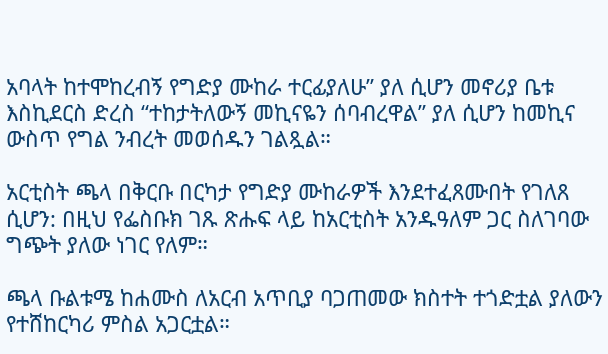አባላት ከተሞከረብኝ የግድያ ሙከራ ተርፊያለሁ” ያለ ሲሆን መኖሪያ ቤቱ እስኪደርስ ድረስ “ተከታትለውኝ መኪናዬን ሰባብረዋል” ያለ ሲሆን ከመኪና ውስጥ የግል ንብረት መወሰዱን ገልጿል።

አርቲስት ጫላ በቅርቡ በርካታ የግድያ ሙከራዎች እንደተፈጸሙበት የገለጸ ሲሆን: በዚህ የፌስቡክ ገጹ ጽሑፍ ላይ ከአርቲስት አንዱዓለም ጋር ስለገባው ግጭት ያለው ነገር የለም።

ጫላ ቡልቱሜ ከሐሙስ ለአርብ አጥቢያ ባጋጠመው ክስተት ተጎድቷል ያለውን የተሸከርካሪ ምስል አጋርቷል።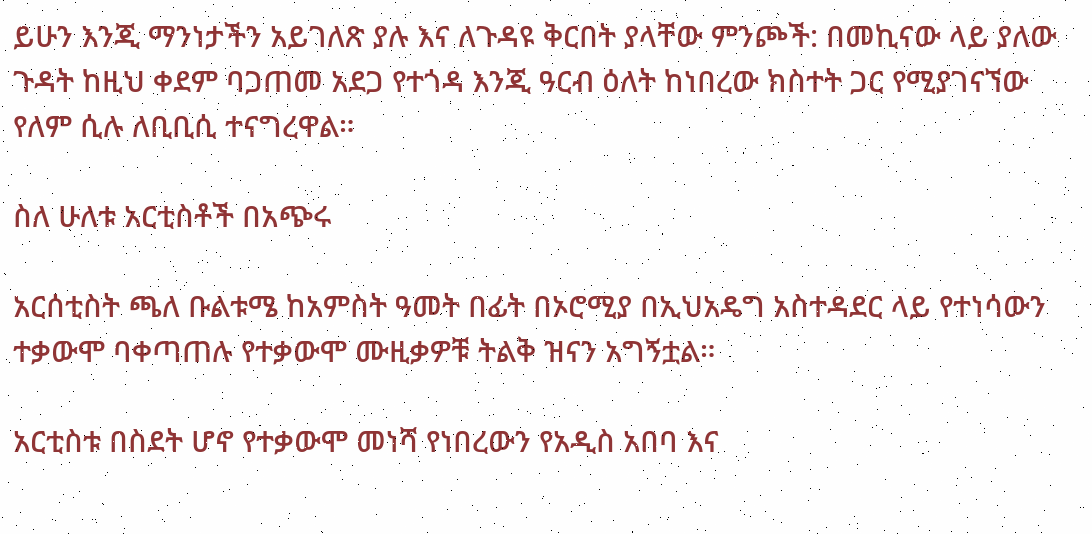ይሁን እንጂ ማንነታችን አይገለጽ ያሉ እና ለጉዳዩ ቅርበት ያላቸው ምንጮች: በመኪናው ላይ ያለው ጉዳት ከዚህ ቀደም ባጋጠመ አደጋ የተጎዳ እንጂ ዓርብ ዕለት ከነበረው ክስተት ጋር የሚያገናኘው የለም ሲሉ ለቢቢሲ ተናግረዋል።

ስለ ሁለቱ አርቲስቶች በአጭሩ

አርሰቲስት ጫለ ቡልቱሜ ከአምስት ዓመት በፊት በኦሮሚያ በኢህአዴግ አስተዳደር ላይ የተነሳውን ተቃውሞ ባቀጣጠሉ የተቃውሞ ሙዚቃዎቹ ትልቅ ዝናን አግኝቷል።

አርቲስቱ በስደት ሆኖ የተቃውሞ መነሻ የነበረውን የአዲስ አበባ እና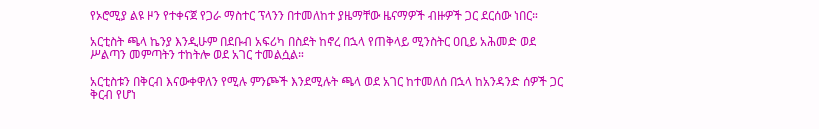የኦሮሚያ ልዩ ዞን የተቀናጀ የጋራ ማስተር ፕላንን በተመለከተ ያዜማቸው ዜናማዎች ብዙዎች ጋር ደርሰው ነበር።

አርቲስት ጫላ ኬንያ እንዲሁም በደቡብ አፍሪካ በስደት ከኖረ በኋላ የጠቅላይ ሚንስትር ዐቢይ አሕመድ ወደ ሥልጣን መምጣትን ተከትሎ ወደ አገር ተመልሷል።

አርቲስቱን በቅርብ እናውቀዋለን የሚሉ ምንጮች እንደሚሉት ጫላ ወደ አገር ከተመለሰ በኋላ ከአንዳንድ ሰዎች ጋር ቅርብ የሆነ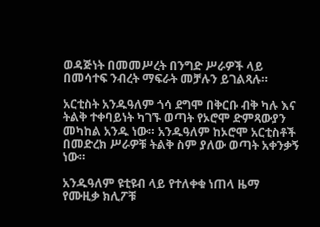ወዳጅነት በመመሥረት በንግድ ሥራዎች ላይ በመሳተፍ ንብረት ማፍራት መቻሉን ይገልጻሉ።

አርቲስት አንዱዓለም ጎሳ ደግሞ በቅርቡ ብቅ ካሉ እና ትልቅ ተቀባይነት ካገኙ ወጣት የኦሮሞ ድምጻውያን መካከል አንዱ ነው። አንዱዓለም ከኦሮሞ አርቲስቶች በመድረክ ሥራዎቹ ትልቅ ስም ያለው ወጣት አቀንቃኝ ነው።

አንዱዓለም ዩቲዩብ ላይ የተለቀቁ ነጠላ ዜማ የሙዚቃ ክሊፖቹ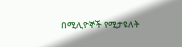በሚሊዮኞች የሚታዩለት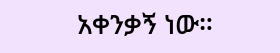አቀንቃኝ ነው።